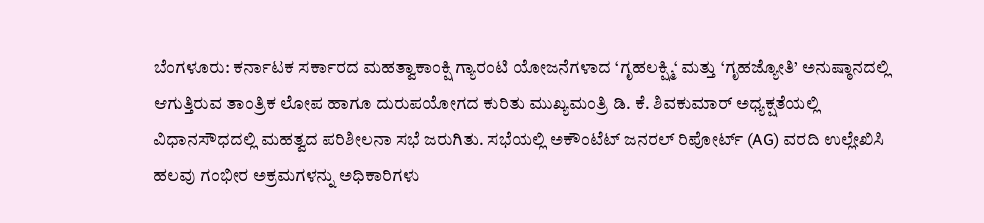ಬೆಂಗಳೂರು: ಕರ್ನಾಟಕ ಸರ್ಕಾರದ ಮಹತ್ವಾಕಾಂಕ್ಷಿ ಗ್ಯಾರಂಟಿ ಯೋಜನೆಗಳಾದ ‘ಗೃಹಲಕ್ಷ್ಮಿ‘ ಮತ್ತು ‘ಗೃಹಜ್ಯೋತಿ’ ಅನುಷ್ಠಾನದಲ್ಲಿ ಆಗುತ್ತಿರುವ ತಾಂತ್ರಿಕ ಲೋಪ ಹಾಗೂ ದುರುಪಯೋಗದ ಕುರಿತು ಮುಖ್ಯಮಂತ್ರಿ ಡಿ. ಕೆ. ಶಿವಕುಮಾರ್ ಅಧ್ಯಕ್ಷತೆಯಲ್ಲಿ ವಿಧಾನಸೌಧದಲ್ಲಿ ಮಹತ್ವದ ಪರಿಶೀಲನಾ ಸಭೆ ಜರುಗಿತು. ಸಭೆಯಲ್ಲಿ ಅಕೌಂಟೆಟ್ ಜನರಲ್ ರಿಪೋರ್ಟ್ (AG) ವರದಿ ಉಲ್ಲೇಖಿಸಿ ಹಲವು ಗಂಭೀರ ಅಕ್ರಮಗಳನ್ನು ಅಧಿಕಾರಿಗಳು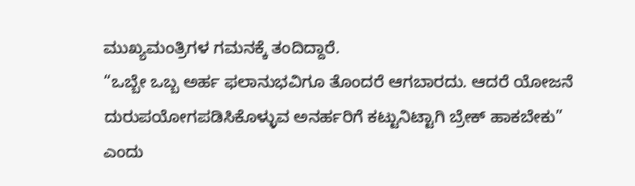ಮುಖ್ಯಮಂತ್ರಿಗಳ ಗಮನಕ್ಕೆ ತಂದಿದ್ದಾರೆ.
“ಒಬ್ಬೇ ಒಬ್ಬ ಅರ್ಹ ಫಲಾನುಭವಿಗೂ ತೊಂದರೆ ಆಗಬಾರದು. ಆದರೆ ಯೋಜನೆ ದುರುಪಯೋಗಪಡಿಸಿಕೊಳ್ಳುವ ಅನರ್ಹರಿಗೆ ಕಟ್ಟುನಿಟ್ಟಾಗಿ ಬ್ರೇಕ್ ಹಾಕಬೇಕು” ಎಂದು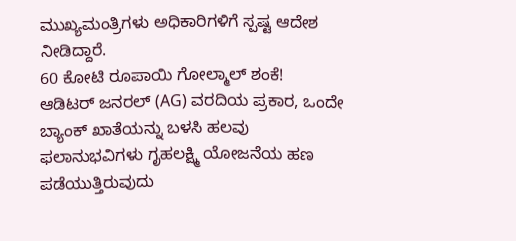ಮುಖ್ಯಮಂತ್ರಿಗಳು ಅಧಿಕಾರಿಗಳಿಗೆ ಸ್ಪಷ್ಟ ಆದೇಶ ನೀಡಿದ್ದಾರೆ.
60 ಕೋಟಿ ರೂಪಾಯಿ ಗೋಲ್ಮಾಲ್ ಶಂಕೆ!
ಆಡಿಟರ್ ಜನರಲ್ (AG) ವರದಿಯ ಪ್ರಕಾರ, ಒಂದೇ ಬ್ಯಾಂಕ್ ಖಾತೆಯನ್ನು ಬಳಸಿ ಹಲವು ಫಲಾನುಭವಿಗಳು ಗೃಹಲಕ್ಷ್ಮಿ ಯೋಜನೆಯ ಹಣ ಪಡೆಯುತ್ತಿರುವುದು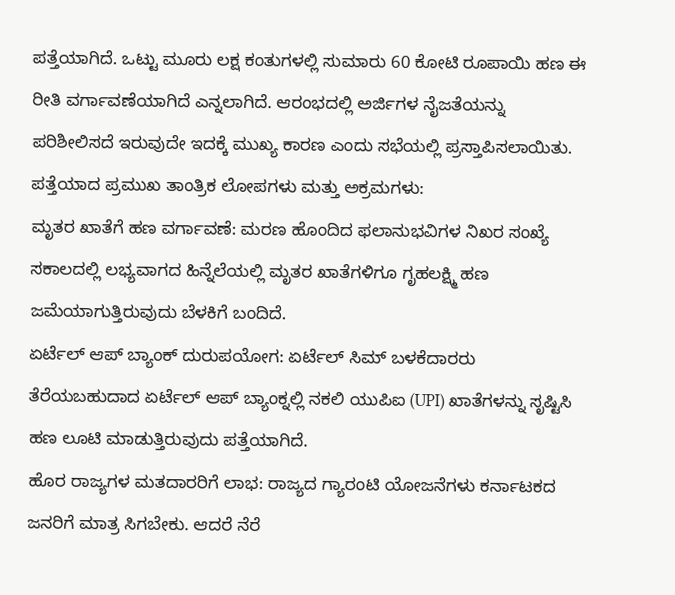ಪತ್ತೆಯಾಗಿದೆ. ಒಟ್ಟು ಮೂರು ಲಕ್ಷ ಕಂತುಗಳಲ್ಲಿ ಸುಮಾರು 60 ಕೋಟಿ ರೂಪಾಯಿ ಹಣ ಈ ರೀತಿ ವರ್ಗಾವಣೆಯಾಗಿದೆ ಎನ್ನಲಾಗಿದೆ. ಆರಂಭದಲ್ಲಿ ಅರ್ಜಿಗಳ ನೈಜತೆಯನ್ನು ಪರಿಶೀಲಿಸದೆ ಇರುವುದೇ ಇದಕ್ಕೆ ಮುಖ್ಯ ಕಾರಣ ಎಂದು ಸಭೆಯಲ್ಲಿ ಪ್ರಸ್ತಾಪಿಸಲಾಯಿತು.
ಪತ್ತೆಯಾದ ಪ್ರಮುಖ ತಾಂತ್ರಿಕ ಲೋಪಗಳು ಮತ್ತು ಅಕ್ರಮಗಳು:
ಮೃತರ ಖಾತೆಗೆ ಹಣ ವರ್ಗಾವಣೆ: ಮರಣ ಹೊಂದಿದ ಫಲಾನುಭವಿಗಳ ನಿಖರ ಸಂಖ್ಯೆ ಸಕಾಲದಲ್ಲಿ ಲಭ್ಯವಾಗದ ಹಿನ್ನೆಲೆಯಲ್ಲಿ ಮೃತರ ಖಾತೆಗಳಿಗೂ ಗೃಹಲಕ್ಷ್ಮಿ ಹಣ ಜಮೆಯಾಗುತ್ತಿರುವುದು ಬೆಳಕಿಗೆ ಬಂದಿದೆ.
ಏರ್ಟೆಲ್ ಆಪ್ ಬ್ಯಾಂಕ್ ದುರುಪಯೋಗ: ಏರ್ಟೆಲ್ ಸಿಮ್ ಬಳಕೆದಾರರು ತೆರೆಯಬಹುದಾದ ಏರ್ಟೆಲ್ ಆಪ್ ಬ್ಯಾಂಕ್ನಲ್ಲಿ ನಕಲಿ ಯುಪಿಐ (UPI) ಖಾತೆಗಳನ್ನು ಸೃಷ್ಟಿಸಿ ಹಣ ಲೂಟಿ ಮಾಡುತ್ತಿರುವುದು ಪತ್ತೆಯಾಗಿದೆ.
ಹೊರ ರಾಜ್ಯಗಳ ಮತದಾರರಿಗೆ ಲಾಭ: ರಾಜ್ಯದ ಗ್ಯಾರಂಟಿ ಯೋಜನೆಗಳು ಕರ್ನಾಟಕದ ಜನರಿಗೆ ಮಾತ್ರ ಸಿಗಬೇಕು. ಆದರೆ ನೆರೆ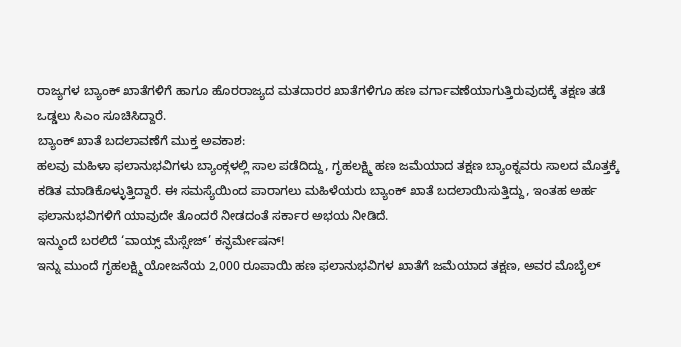ರಾಜ್ಯಗಳ ಬ್ಯಾಂಕ್ ಖಾತೆಗಳಿಗೆ ಹಾಗೂ ಹೊರರಾಜ್ಯದ ಮತದಾರರ ಖಾತೆಗಳಿಗೂ ಹಣ ವರ್ಗಾವಣೆಯಾಗುತ್ತಿರುವುದಕ್ಕೆ ತಕ್ಷಣ ತಡೆ ಒಡ್ಡಲು ಸಿಎಂ ಸೂಚಿಸಿದ್ದಾರೆ.
ಬ್ಯಾಂಕ್ ಖಾತೆ ಬದಲಾವಣೆಗೆ ಮುಕ್ತ ಅವಕಾಶ:
ಹಲವು ಮಹಿಳಾ ಫಲಾನುಭವಿಗಳು ಬ್ಯಾಂಕ್ಗಳಲ್ಲಿ ಸಾಲ ಪಡೆದಿದ್ದು, ಗೃಹಲಕ್ಷ್ಮಿ ಹಣ ಜಮೆಯಾದ ತಕ್ಷಣ ಬ್ಯಾಂಕ್ನವರು ಸಾಲದ ಮೊತ್ತಕ್ಕೆ ಕಡಿತ ಮಾಡಿಕೊಳ್ಳುತ್ತಿದ್ದಾರೆ. ಈ ಸಮಸ್ಯೆಯಿಂದ ಪಾರಾಗಲು ಮಹಿಳೆಯರು ಬ್ಯಾಂಕ್ ಖಾತೆ ಬದಲಾಯಿಸುತ್ತಿದ್ದು, ಇಂತಹ ಅರ್ಹ ಫಲಾನುಭವಿಗಳಿಗೆ ಯಾವುದೇ ತೊಂದರೆ ನೀಡದಂತೆ ಸರ್ಕಾರ ಅಭಯ ನೀಡಿದೆ.
ಇನ್ಮುಂದೆ ಬರಲಿದೆ ‘ವಾಯ್ಸ್ ಮೆಸ್ಸೇಜ್’ ಕನ್ಫರ್ಮೇಷನ್!
ಇನ್ನು ಮುಂದೆ ಗೃಹಲಕ್ಷ್ಮಿ ಯೋಜನೆಯ 2,000 ರೂಪಾಯಿ ಹಣ ಫಲಾನುಭವಿಗಳ ಖಾತೆಗೆ ಜಮೆಯಾದ ತಕ್ಷಣ, ಅವರ ಮೊಬೈಲ್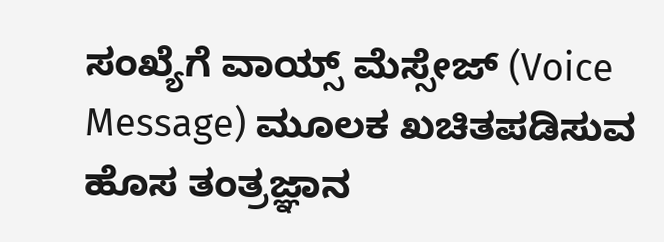ಸಂಖ್ಯೆಗೆ ವಾಯ್ಸ್ ಮೆಸ್ಸೇಜ್ (Voice Message) ಮೂಲಕ ಖಚಿತಪಡಿಸುವ ಹೊಸ ತಂತ್ರಜ್ಞಾನ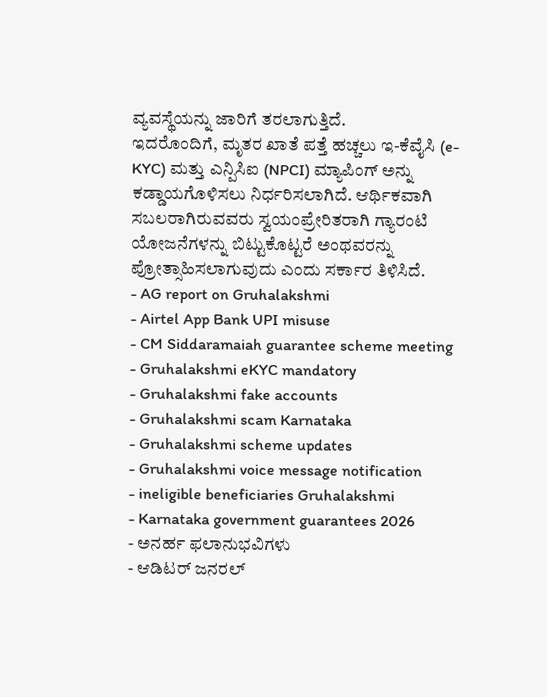ವ್ಯವಸ್ಥೆಯನ್ನು ಜಾರಿಗೆ ತರಲಾಗುತ್ತಿದೆ.
ಇದರೊಂದಿಗೆ, ಮೃತರ ಖಾತೆ ಪತ್ತೆ ಹಚ್ಚಲು ಇ-ಕೆವೈಸಿ (e-KYC) ಮತ್ತು ಎನ್ಪಿಸಿಐ (NPCI) ಮ್ಯಾಪಿಂಗ್ ಅನ್ನು ಕಡ್ಡಾಯಗೊಳಿಸಲು ನಿರ್ಧರಿಸಲಾಗಿದೆ. ಆರ್ಥಿಕವಾಗಿ ಸಬಲರಾಗಿರುವವರು ಸ್ವಯಂಪ್ರೇರಿತರಾಗಿ ಗ್ಯಾರಂಟಿ ಯೋಜನೆಗಳನ್ನು ಬಿಟ್ಟುಕೊಟ್ಟರೆ ಅಂಥವರನ್ನು ಪ್ರೋತ್ಸಾಹಿಸಲಾಗುವುದು ಎಂದು ಸರ್ಕಾರ ತಿಳಿಸಿದೆ.
- AG report on Gruhalakshmi
- Airtel App Bank UPI misuse
- CM Siddaramaiah guarantee scheme meeting
- Gruhalakshmi eKYC mandatory
- Gruhalakshmi fake accounts
- Gruhalakshmi scam Karnataka
- Gruhalakshmi scheme updates
- Gruhalakshmi voice message notification
- ineligible beneficiaries Gruhalakshmi
- Karnataka government guarantees 2026
- ಅನರ್ಹ ಫಲಾನುಭವಿಗಳು
- ಆಡಿಟರ್ ಜನರಲ್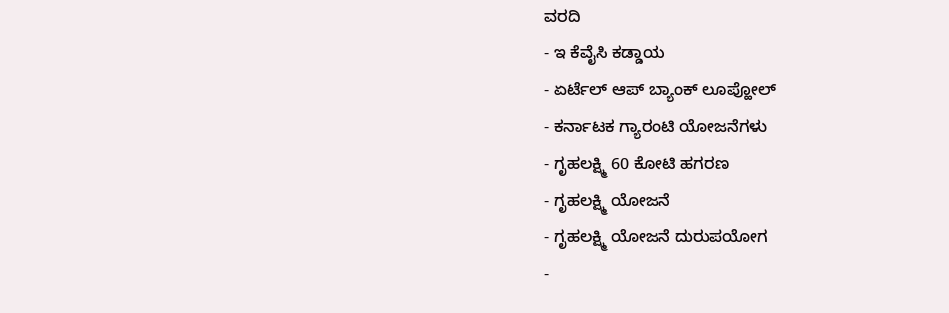ವರದಿ
- ಇ ಕೆವೈಸಿ ಕಡ್ಡಾಯ
- ಏರ್ಟೆಲ್ ಆಪ್ ಬ್ಯಾಂಕ್ ಲೂಪ್ಹೋಲ್
- ಕರ್ನಾಟಕ ಗ್ಯಾರಂಟಿ ಯೋಜನೆಗಳು
- ಗೃಹಲಕ್ಷ್ಮಿ 60 ಕೋಟಿ ಹಗರಣ
- ಗೃಹಲಕ್ಷ್ಮಿ ಯೋಜನೆ
- ಗೃಹಲಕ್ಷ್ಮಿ ಯೋಜನೆ ದುರುಪಯೋಗ
-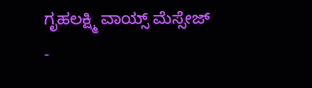ಗೃಹಲಕ್ಷ್ಮಿ ವಾಯ್ಸ್ ಮೆಸ್ಸೇಜ್
-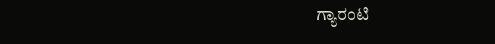ಗ್ಯಾರಂಟಿ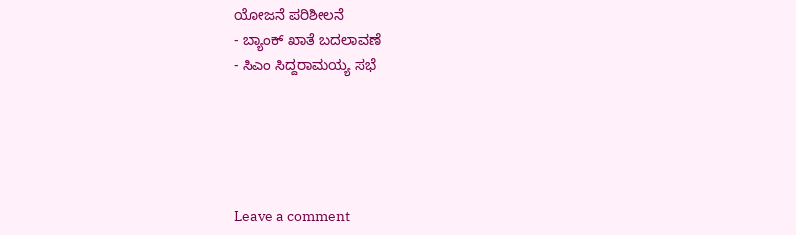ಯೋಜನೆ ಪರಿಶೀಲನೆ
- ಬ್ಯಾಂಕ್ ಖಾತೆ ಬದಲಾವಣೆ
- ಸಿಎಂ ಸಿದ್ದರಾಮಯ್ಯ ಸಭೆ





Leave a comment